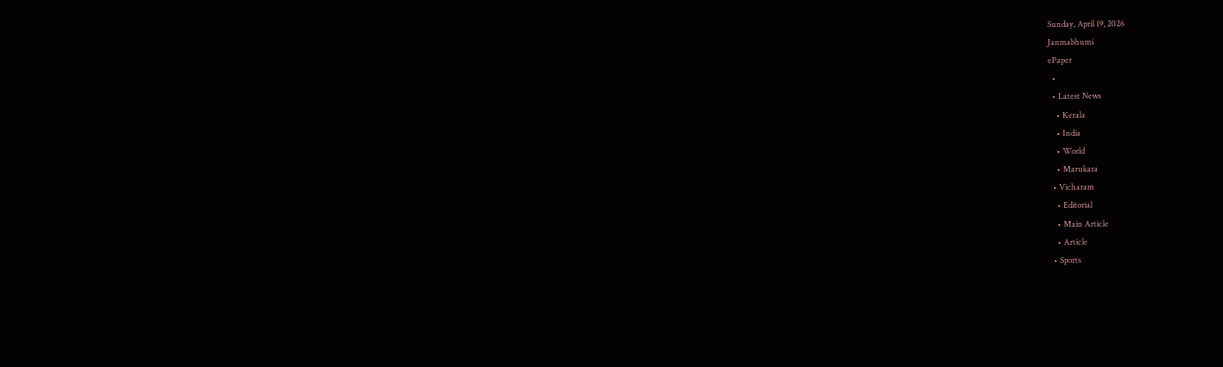Sunday, April 19, 2026
Janmabhumi
ePaper
  •
  • Latest News
    • Kerala
    • India
    • World
    • Marukara
  • Vicharam
    • Editorial
    • Main Article
    • Article
  • Sports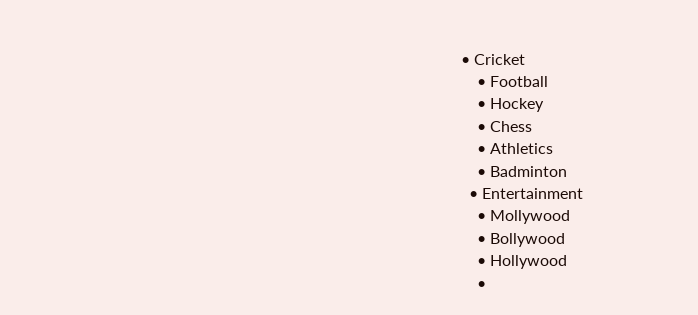• Cricket
    • Football
    • Hockey
    • Chess
    • Athletics
    • Badminton
  • Entertainment
    • Mollywood
    • Bollywood
    • Hollywood
    •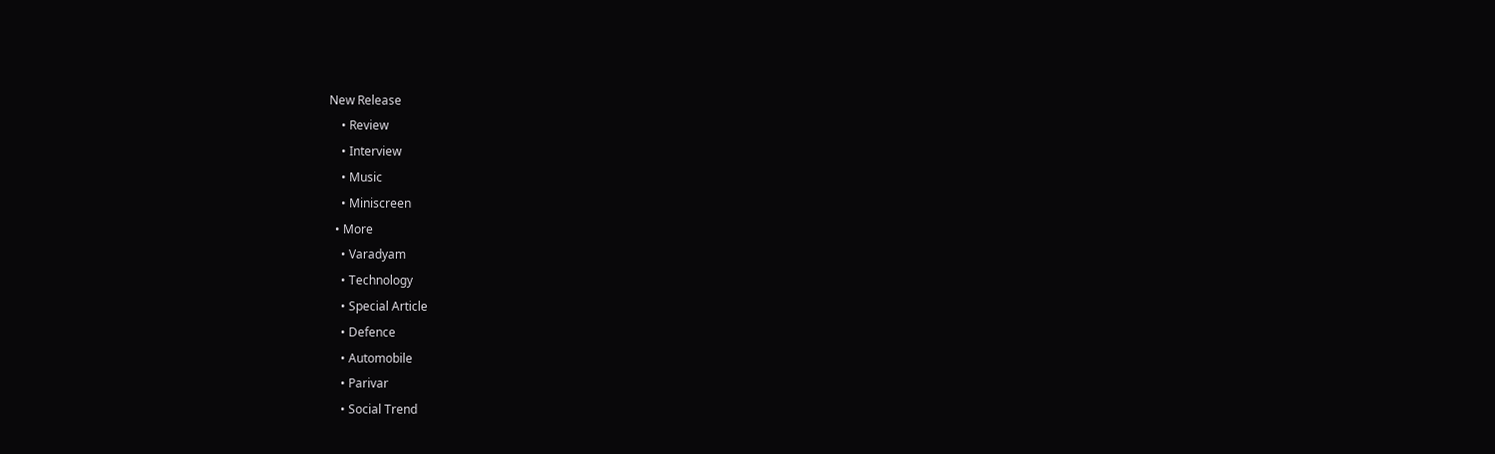New Release
    • Review
    • Interview
    • Music
    • Miniscreen
  • More
    • Varadyam
    • Technology
    • Special Article
    • Defence
    • Automobile
    • Parivar
    • Social Trend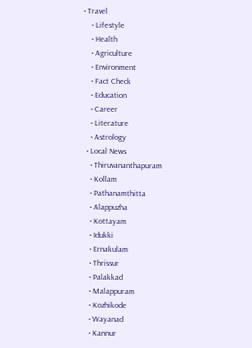• Travel
    • Lifestyle
    • Health
    • Agriculture
    • Environment
    • Fact Check
    • Education
    • Career
    • Literature
    • Astrology
  • Local News
    • Thiruvananthapuram
    • Kollam
    • Pathanamthitta
    • Alappuzha
    • Kottayam
    • Idukki
    • Ernakulam
    • Thrissur
    • Palakkad
    • Malappuram
    • Kozhikode
    • Wayanad
    • Kannur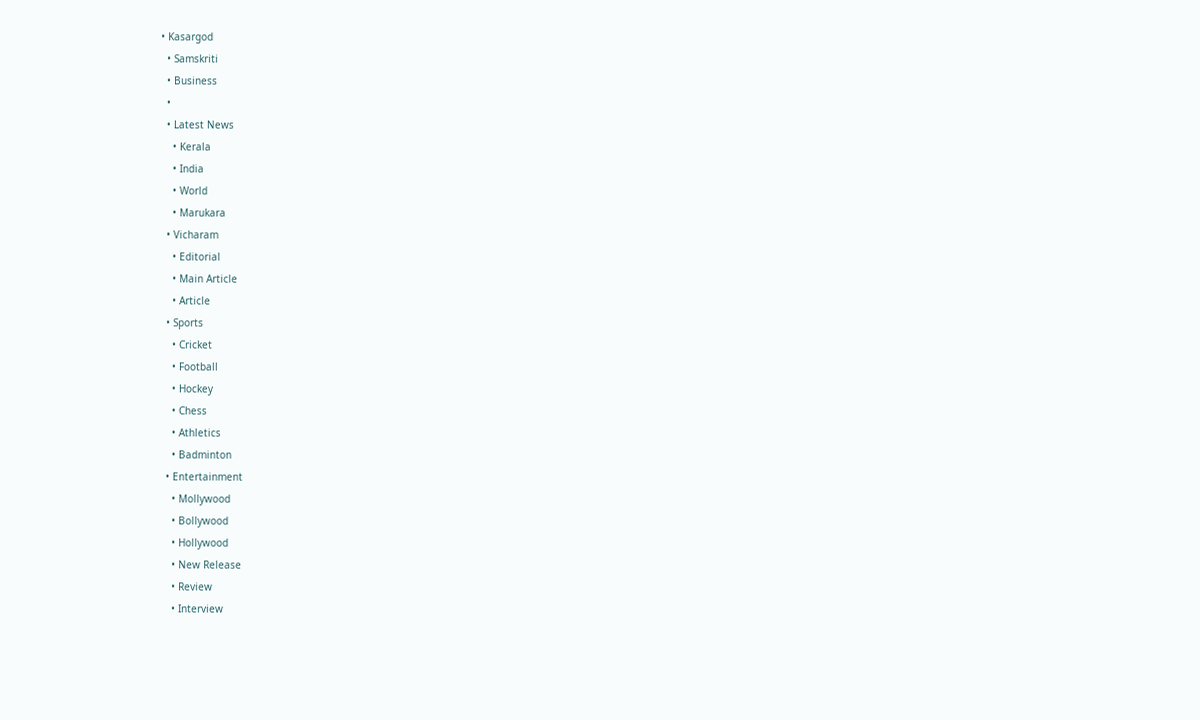• Kasargod
  • Samskriti
  • Business
  •
  • Latest News
    • Kerala
    • India
    • World
    • Marukara
  • Vicharam
    • Editorial
    • Main Article
    • Article
  • Sports
    • Cricket
    • Football
    • Hockey
    • Chess
    • Athletics
    • Badminton
  • Entertainment
    • Mollywood
    • Bollywood
    • Hollywood
    • New Release
    • Review
    • Interview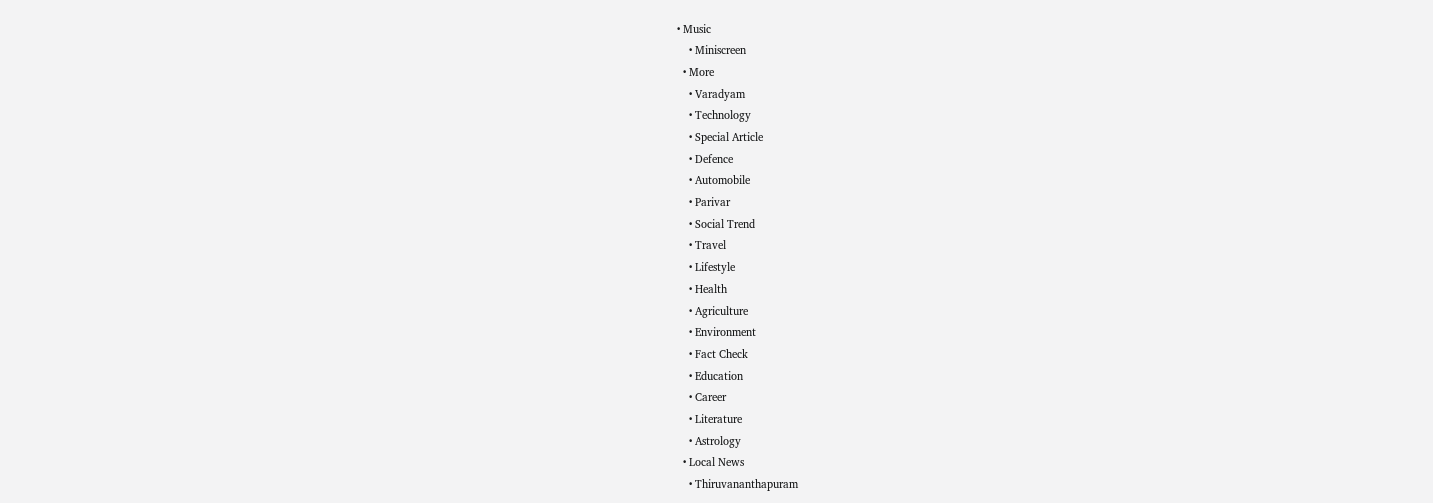• Music
    • Miniscreen
  • More
    • Varadyam
    • Technology
    • Special Article
    • Defence
    • Automobile
    • Parivar
    • Social Trend
    • Travel
    • Lifestyle
    • Health
    • Agriculture
    • Environment
    • Fact Check
    • Education
    • Career
    • Literature
    • Astrology
  • Local News
    • Thiruvananthapuram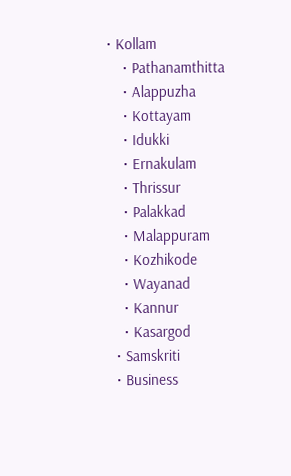• Kollam
    • Pathanamthitta
    • Alappuzha
    • Kottayam
    • Idukki
    • Ernakulam
    • Thrissur
    • Palakkad
    • Malappuram
    • Kozhikode
    • Wayanad
    • Kannur
    • Kasargod
  • Samskriti
  • Business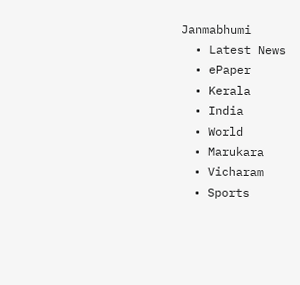Janmabhumi
  • Latest News
  • ePaper
  • Kerala
  • India
  • World
  • Marukara
  • Vicharam
  • Sports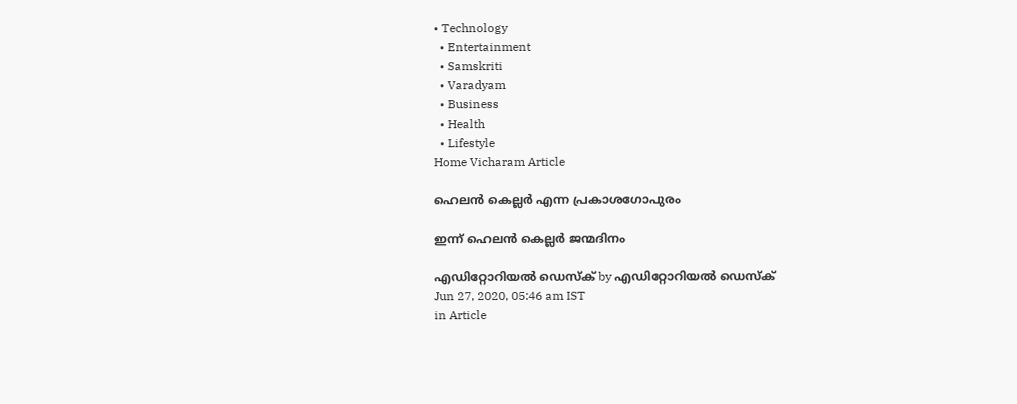• Technology
  • Entertainment
  • Samskriti
  • Varadyam
  • Business
  • Health
  • Lifestyle
Home Vicharam Article

ഹെലന്‍ കെല്ലര്‍ എന്ന പ്രകാശഗോപുരം

ഇന്ന് ഹെലന്‍ കെല്ലര്‍ ജന്മദിനം

എഡിറ്റോറിയൽ ഡെസ്ക് by എഡിറ്റോറിയൽ ഡെസ്ക്
Jun 27, 2020, 05:46 am IST
in Article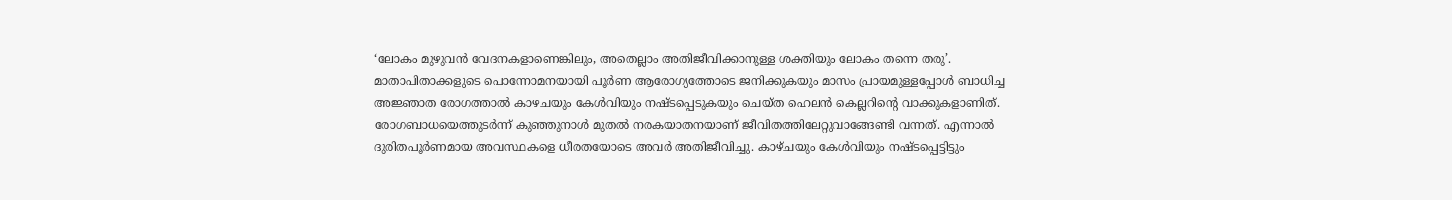‘ലോകം മുഴുവന്‍ വേദനകളാണെങ്കിലും, അതെല്ലാം അതിജീവിക്കാനുള്ള ശക്തിയും ലോകം തന്നെ തരു’. മാതാപിതാക്കളുടെ പൊന്നോമനയായി പൂര്‍ണ ആരോഗ്യത്തോടെ ജനിക്കുകയും മാസം പ്രായമുള്ളപ്പോള്‍ ബാധിച്ച അജ്ഞാത രോഗത്താല്‍ കാഴചയും കേള്‍വിയും നഷ്ടപ്പെടുകയും ചെയ്ത ഹെലന്‍ കെല്ലറിന്റെ വാക്കുകളാണിത്. രോഗബാധയെത്തുടര്‍ന്ന് കുഞ്ഞുനാള്‍ മുതല്‍ നരകയാതനയാണ് ജീവിതത്തിലേറ്റുവാങ്ങേണ്ടി വന്നത്. എന്നാല്‍ ദുരിതപൂര്‍ണമായ അവസ്ഥകളെ ധീരതയോടെ അവര്‍ അതിജീവിച്ചു. കാഴ്ചയും കേള്‍വിയും നഷ്ടപ്പെട്ടിട്ടും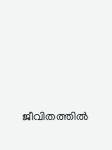ജീവിതത്തില്‍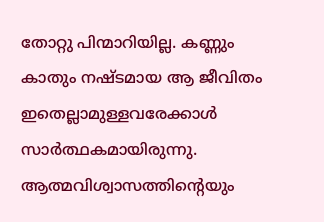തോറ്റു പിന്മാറിയില്ല. കണ്ണും കാതും നഷ്ടമായ ആ ജീവിതം ഇതെല്ലാമുള്ളവരേക്കാള്‍ സാര്‍ത്ഥകമായിരുന്നു. ആത്മവിശ്വാസത്തിന്റെയും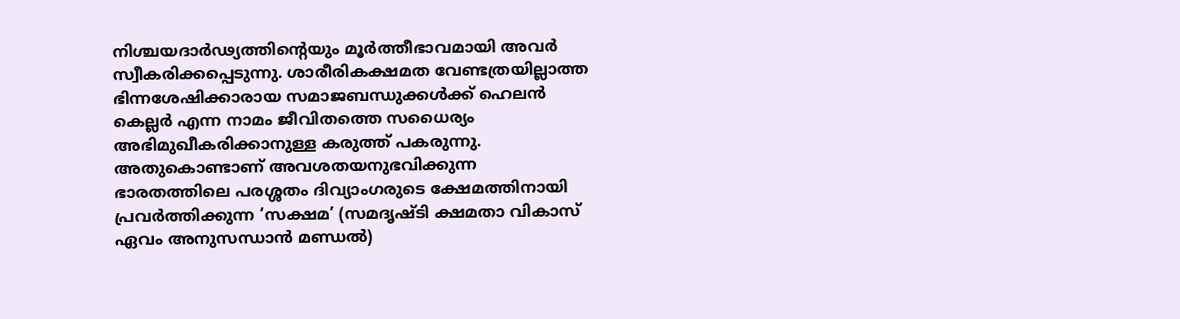നിശ്ചയദാര്‍ഢ്യത്തിന്റെയും മൂര്‍ത്തീഭാവമായി അവര്‍ സ്വീകരിക്കപ്പെടുന്നു. ശാരീരികക്ഷമത വേണ്ടത്രയില്ലാത്ത ഭിന്നശേഷിക്കാരായ സമാജബന്ധുക്കള്‍ക്ക് ഹെലന്‍ കെല്ലര്‍ എന്ന നാമം ജീവിതത്തെ സധൈര്യം അഭിമുഖീകരിക്കാനുള്ള കരുത്ത് പകരുന്നു. അതുകൊണ്ടാണ് അവശതയനുഭവിക്കുന്ന ഭാരതത്തിലെ പരശ്ശതം ദിവ്യാംഗരുടെ ക്ഷേമത്തിനായി പ്രവര്‍ത്തിക്കുന്ന ‘സക്ഷമ’ (സമദൃഷ്ടി ക്ഷമതാ വികാസ് ഏവം അനുസന്ധാന്‍ മണ്ഡല്‍)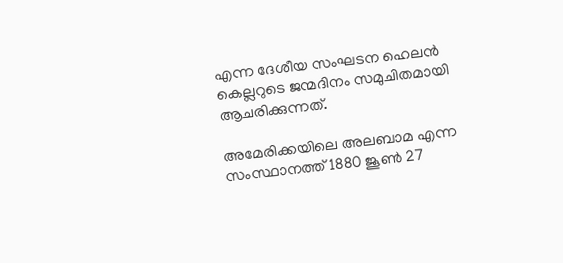എന്ന ദേശീയ സംഘടന ഹെലന്‍ കെല്ലറുടെ ജന്മദിനം സമുചിതമായി ആചരിക്കുന്നത്.

അമേരിക്കയിലെ അലബാമ എന്ന സംസ്ഥാനത്ത് 1880 ജൂണ്‍ 27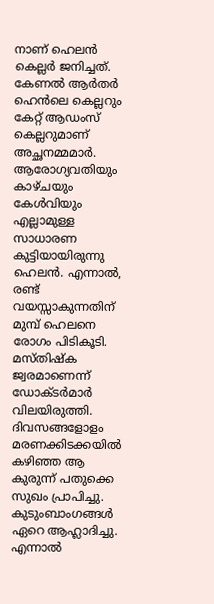നാണ് ഹെലന്‍ കെല്ലര്‍ ജനിച്ചത്. കേണല്‍ ആര്‍തര്‍ ഹെന്‍ലെ കെല്ലറും കേറ്റ് ആഡംസ് കെല്ലറുമാണ് അച്ഛനമ്മമാര്‍. ആരോഗ്യവതിയും കാഴ്ചയും കേള്‍വിയും എല്ലാമുള്ള സാധാരണ കുട്ടിയായിരുന്നു ഹെലന്‍. എന്നാല്‍, രണ്ട് വയസ്സാകുന്നതിന് മുമ്പ് ഹെലനെ രോഗം പിടികൂടി. മസ്തിഷ്‌ക ജ്വരമാണെന്ന് ഡോക്ടര്‍മാര്‍ വിലയിരുത്തി.  ദിവസങ്ങളോളം മരണക്കിടക്കയില്‍ കഴിഞ്ഞ ആ കുരുന്ന് പതുക്കെ സുഖം പ്രാപിച്ചു. കുടുംബാംഗങ്ങള്‍ ഏറെ ആഹ്ലാദിച്ചു. എന്നാല്‍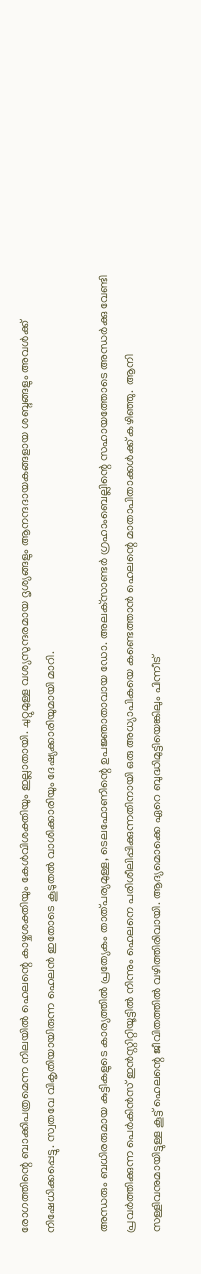രോഗത്തിന്റെ ബാക്കിപത്രമെന്ന നിലയില്‍ ഹെലന്റെ കാഴ്ചശക്തിയും കേള്‍വിശക്തിയും ഇല്ലാതായി. ചുറ്റുമുള്ള വശ്യസുന്ദരമായ ദൃശ്യങ്ങളും ആനന്ദദായകങ്ങളായ ശബ്ദങ്ങളും അവള്‍ക്ക് നിഷേധിക്കപ്പെട്ടു. സ്വതവേ വികൃതിയായിരുന്ന ഹെലന്‍ ഇതോടെ കൂടുതല്‍ വാശിക്കാരിയും ദേഷ്യക്കാരിയുമായി മാറി.

അന്ധരും ബധിരരുമായ കുട്ടികളുടെ കാര്യത്തില്‍ പ്രത്യേകം താത്പര്യമുള്ള, ടെലഫോണിന്റെ ഉപജ്ഞാതാവായ ഡോ. അലക്‌സാണ്ടര്‍ ഗ്രഹാംബെല്ലിന്റെ സഹായത്തോടെ അന്ധര്‍ക്കു വേണ്ടി പ്രവര്‍ത്തിക്കുന്ന പെര്‍കിന്‍സ് ഇന്‍സ്റ്റിറ്റിയൂട്ടില്‍ നിന്നും ഹെലനെ പരിശീലിപ്പിക്കുന്നതിനായി ഒരു അധ്യാപികയെ കണ്ടെത്താന്‍ ഹെലന്റെ മാതാപിതാക്കള്‍ക്ക് കഴിഞ്ഞു.  ആനി സള്ളിവനുമായിട്ടുള്ള കൂട്ട് ഹെലന്റെ ജീവിതത്തില്‍ വഴിത്തിരിവായി. ആദ്യമൊക്കെ ഏറെ ബുദ്ധിമുട്ടിയെങ്കിലും പിന്നീട്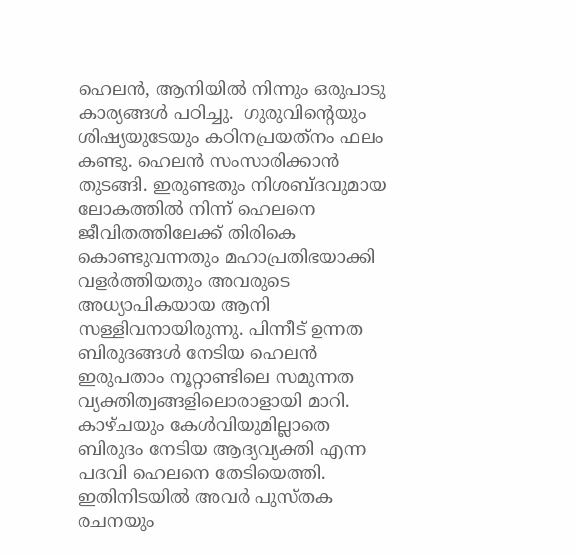ഹെലന്‍, ആനിയില്‍ നിന്നും ഒരുപാടു കാര്യങ്ങള്‍ പഠിച്ചു.  ഗുരുവിന്റെയും ശിഷ്യയുടേയും കഠിനപ്രയത്‌നം ഫലം കണ്ടു. ഹെലന്‍ സംസാരിക്കാന്‍ തുടങ്ങി. ഇരുണ്ടതും നിശബ്ദവുമായ ലോകത്തില്‍ നിന്ന് ഹെലനെ ജീവിതത്തിലേക്ക് തിരികെ കൊണ്ടുവന്നതും മഹാപ്രതിഭയാക്കി വളര്‍ത്തിയതും അവരുടെ അധ്യാപികയായ ആനി സള്ളിവനായിരുന്നു. പിന്നീട് ഉന്നത ബിരുദങ്ങള്‍ നേടിയ ഹെലന്‍ ഇരുപതാം നൂറ്റാണ്ടിലെ സമുന്നത വ്യക്തിത്വങ്ങളിലൊരാളായി മാറി. കാഴ്ചയും കേള്‍വിയുമില്ലാതെ ബിരുദം നേടിയ ആദ്യവ്യക്തി എന്ന പദവി ഹെലനെ തേടിയെത്തി. ഇതിനിടയില്‍ അവര്‍ പുസ്തക രചനയും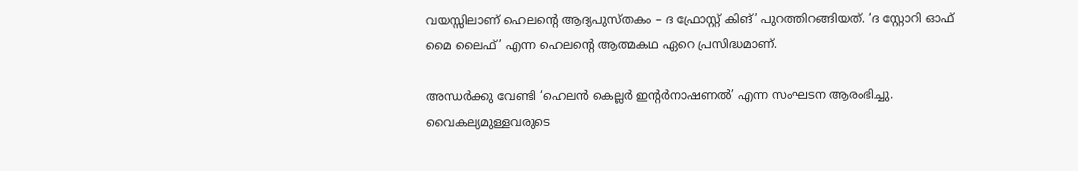വയസ്സിലാണ് ഹെലന്റെ ആദ്യപുസ്തകം – ദ ഫ്രോസ്റ്റ് കിങ്’ പുറത്തിറങ്ങിയത്. ‘ദ സ്റ്റോറി ഓഫ് മൈ ലൈഫ്’ എന്ന ഹെലന്റെ ആത്മകഥ ഏറെ പ്രസിദ്ധമാണ്.

അന്ധര്‍ക്കു വേണ്ടി ‘ഹെലന്‍ കെല്ലര്‍ ഇന്റര്‍നാഷണല്‍’ എന്ന സംഘടന ആരംഭിച്ചു. വൈകല്യമുള്ളവരുടെ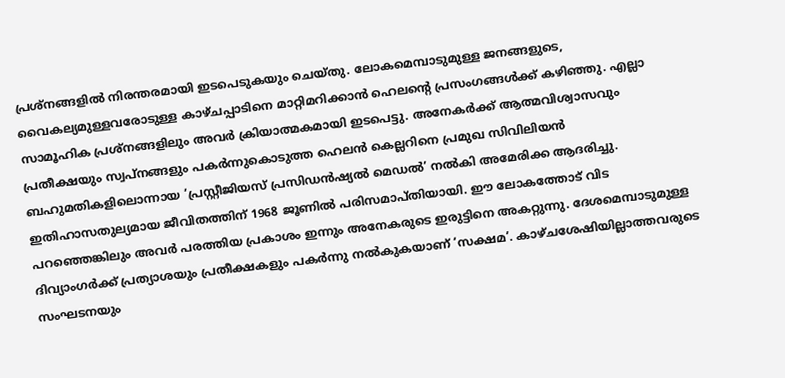പ്രശ്‌നങ്ങളില്‍ നിരന്തരമായി ഇടപെടുകയും ചെയ്തു. ലോകമെമ്പാടുമുള്ള ജനങ്ങളുടെ, വൈകല്യമുള്ളവരോടുള്ള കാഴ്ചപ്പാടിനെ മാറ്റിമറിക്കാന്‍ ഹെലന്റെ പ്രസംഗങ്ങള്‍ക്ക് കഴിഞ്ഞു. എല്ലാ സാമൂഹിക പ്രശ്‌നങ്ങളിലും അവര്‍ ക്രിയാത്മകമായി ഇടപെട്ടു. അനേകര്‍ക്ക് ആത്മവിശ്വാസവും പ്രതീക്ഷയും സ്വപ്‌നങ്ങളും പകര്‍ന്നുകൊടുത്ത ഹെലന്‍ കെല്ലറിനെ പ്രമുഖ സിവിലിയന്‍ ബഹുമതികളിലൊന്നായ ‘പ്രസ്റ്റീജിയസ് പ്രസിഡന്‍ഷ്യല്‍ മെഡല്‍’ നല്‍കി അമേരിക്ക ആദരിച്ചു.  ഇതിഹാസതുല്യമായ ജീവിതത്തിന് 1968 ജൂണില്‍ പരിസമാപ്തിയായി. ഈ ലോകത്തോട് വിട പറഞ്ഞെങ്കിലും അവര്‍ പരത്തിയ പ്രകാശം ഇന്നും അനേകരുടെ ഇരുട്ടിനെ അകറ്റുന്നു. ദേശമെമ്പാടുമുള്ള ദിവ്യാംഗര്‍ക്ക് പ്രത്യാശയും പ്രതീക്ഷകളും പകര്‍ന്നു നല്‍കുകയാണ് ‘സക്ഷമ’. കാഴ്ചശേഷിയില്ലാത്തവരുടെ സംഘടനയും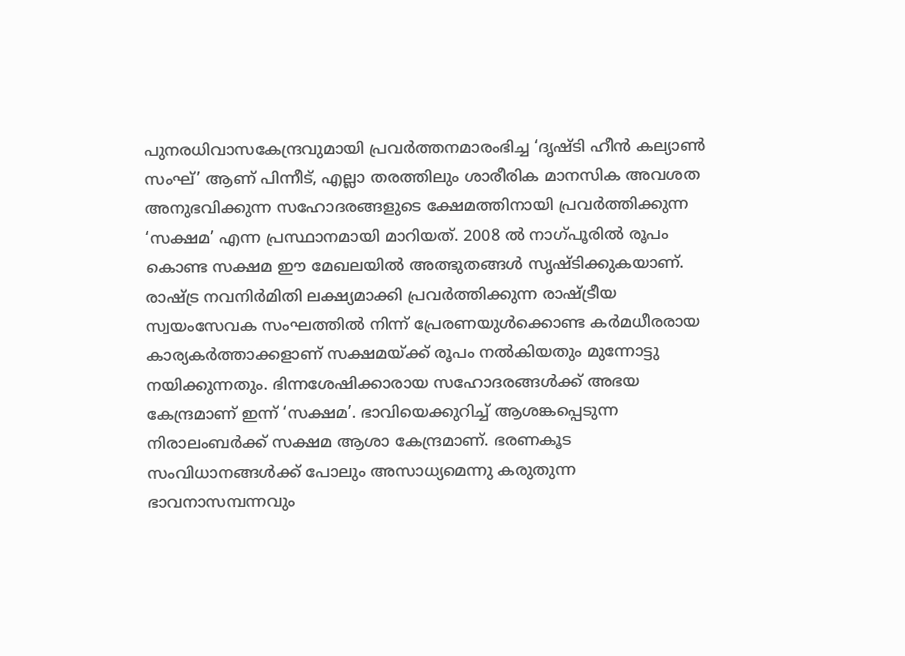പുനരധിവാസകേന്ദ്രവുമായി പ്രവര്‍ത്തനമാരംഭിച്ച ‘ദൃഷ്ടി ഹീന്‍ കല്യാണ്‍ സംഘ്’ ആണ് പിന്നീട്, എല്ലാ തരത്തിലും ശാരീരിക മാനസിക അവശത അനുഭവിക്കുന്ന സഹോദരങ്ങളുടെ ക്ഷേമത്തിനായി പ്രവര്‍ത്തിക്കുന്ന ‘സക്ഷമ’ എന്ന പ്രസ്ഥാനമായി മാറിയത്. 2008 ല്‍ നാഗ്പൂരില്‍ രൂപം കൊണ്ട സക്ഷമ ഈ മേഖലയില്‍ അത്ഭുതങ്ങള്‍ സൃഷ്ടിക്കുകയാണ്. രാഷ്‌ട്ര നവനിര്‍മിതി ലക്ഷ്യമാക്കി പ്രവര്‍ത്തിക്കുന്ന രാഷ്‌ട്രീയ സ്വയംസേവക സംഘത്തില്‍ നിന്ന് പ്രേരണയുള്‍ക്കൊണ്ട കര്‍മധീരരായ കാര്യകര്‍ത്താക്കളാണ് സക്ഷമയ്‌ക്ക് രൂപം നല്‍കിയതും മുന്നോട്ടു നയിക്കുന്നതും. ഭിന്നശേഷിക്കാരായ സഹോദരങ്ങള്‍ക്ക് അഭയ കേന്ദ്രമാണ് ഇന്ന് ‘സക്ഷമ’. ഭാവിയെക്കുറിച്ച് ആശങ്കപ്പെടുന്ന നിരാലംബര്‍ക്ക് സക്ഷമ ആശാ കേന്ദ്രമാണ്. ഭരണകൂട സംവിധാനങ്ങള്‍ക്ക് പോലും അസാധ്യമെന്നു കരുതുന്ന ഭാവനാസമ്പന്നവും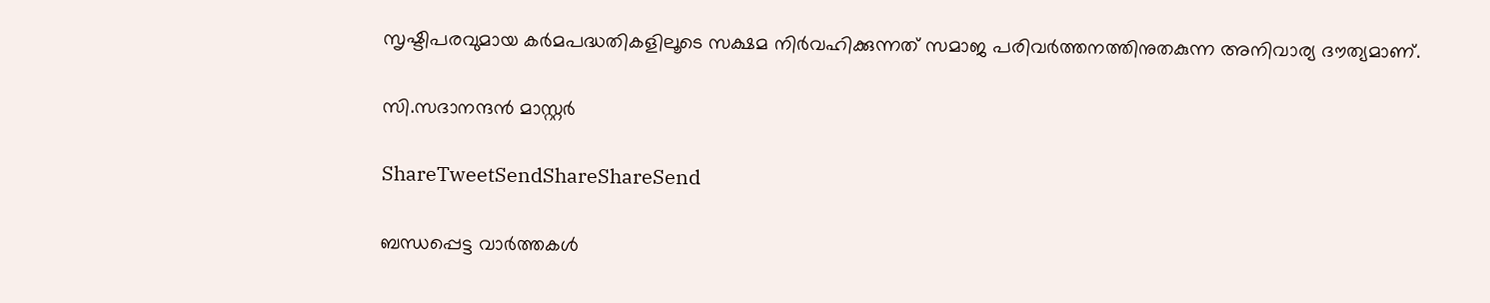സൃഷ്ടിപരവുമായ കര്‍മപദ്ധതികളിലൂടെ സക്ഷമ നിര്‍വഹിക്കുന്നത് സമാജ പരിവര്‍ത്തനത്തിനുതകുന്ന അനിവാര്യ ദൗത്യമാണ്.

സി.സദാനന്ദന്‍ മാസ്റ്റര്‍

ShareTweetSendShareShareSend

ബന്ധപ്പെട്ട വാര്‍ത്തകള്‍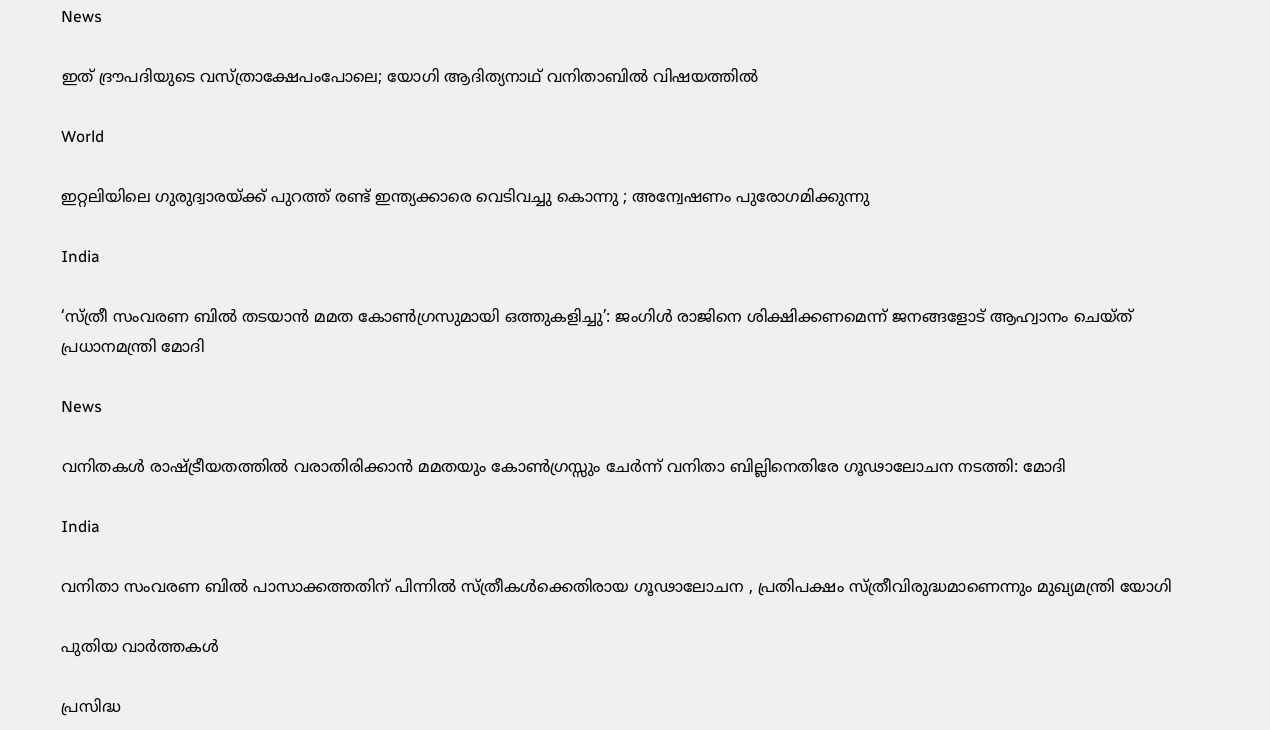News

ഇത് ദ്രൗപദിയുടെ വസ്ത്രാക്ഷേപംപോലെ; യോഗി ആദിത്യനാഥ് വനിതാബിൽ വിഷയത്തിൽ

World

ഇറ്റലിയിലെ ഗുരുദ്വാരയ്‌ക്ക് പുറത്ത് രണ്ട് ഇന്ത്യക്കാരെ വെടിവച്ചു കൊന്നു ; അന്വേഷണം പുരോഗമിക്കുന്നു

India

‘സ്ത്രീ സംവരണ ബിൽ തടയാൻ മമത കോൺഗ്രസുമായി ഒത്തുകളിച്ചു’: ജംഗിൾ രാജിനെ ശിക്ഷിക്കണമെന്ന് ജനങ്ങളോട് ആഹ്വാനം ചെയ്ത് പ്രധാനമന്ത്രി മോദി

News

വനിതകൾ രാഷ്‌ട്രീയതത്തിൽ വരാതിരിക്കാൻ മമതയും കോൺഗ്രസ്സും ചേർന്ന് വനിതാ ബില്ലിനെതിരേ ഗൂഢാലോചന നടത്തി: മോദി

India

വനിതാ സംവരണ ബിൽ പാസാക്കത്തതിന് പിന്നിൽ സ്ത്രീകൾക്കെതിരായ ഗൂഢാലോചന , പ്രതിപക്ഷം സ്ത്രീവിരുദ്ധമാണെന്നും മുഖ്യമന്ത്രി യോഗി

പുതിയ വാര്‍ത്തകള്‍

പ്രസിദ്ധ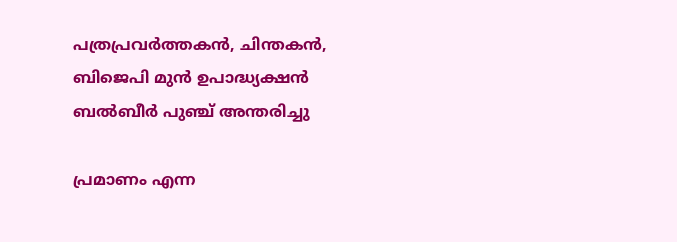പത്രപ്രവർത്തകൻ, ചിന്തകൻ, ബിജെപി മുൻ ഉപാദ്ധ്യക്ഷൻ ബൽബീർ പുഞ്ച് അന്തരിച്ചു

പ്രമാണം എന്ന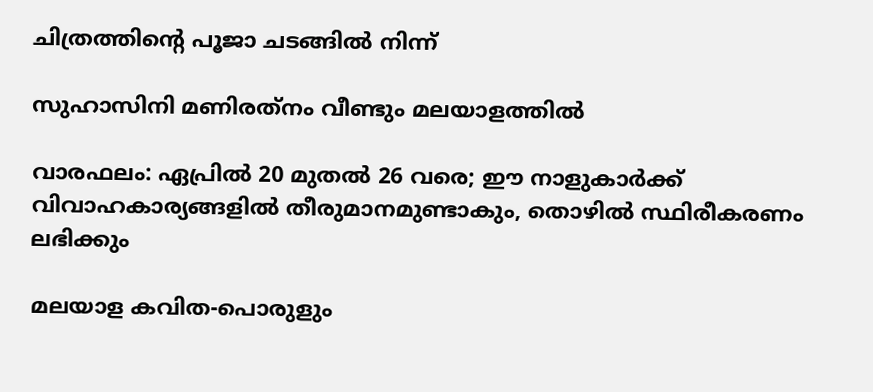ചിത്രത്തിന്റെ പൂജാ ചടങ്ങില്‍ നിന്ന്‌

സുഹാസിനി മണിരത്‌നം വീണ്ടും മലയാളത്തില്‍

വാരഫലം: ഏപ്രില്‍ 20 മുതല്‍ 26 വരെ; ഈ നാളുകാര്‍ക്ക്‌ വിവാഹകാര്യങ്ങളില്‍ തീരുമാനമുണ്ടാകും, തൊഴില്‍ സ്ഥിരീകരണം ലഭിക്കും

മലയാള കവിത-പൊരുളും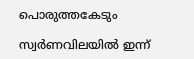പൊരുത്തകേടും

സ്വർണവിലയിൽ ഇന്ന്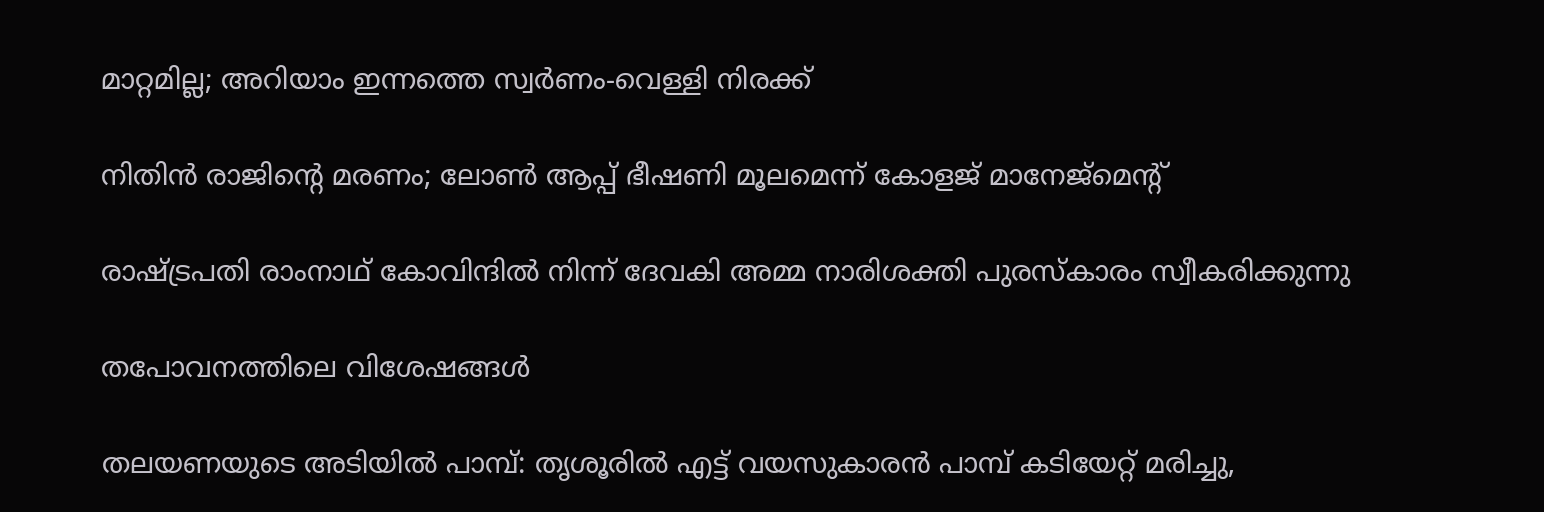മാറ്റമില്ല; അറിയാം ഇന്നത്തെ സ്വർണം-വെള്ളി നിരക്ക്

നിതിൻ രാജിന്റെ മരണം; ലോണ്‍ ആപ്പ് ഭീഷണി മൂലമെന്ന് കോളജ് മാനേജ്മെന്‍റ്

രാഷ്ട്രപതി രാംനാഥ് കോവിന്ദില്‍ നിന്ന് ദേവകി അമ്മ നാരിശക്തി പുരസ്‌കാരം സ്വീകരിക്കുന്നു

തപോവനത്തിലെ വിശേഷങ്ങള്‍

തലയണയുടെ അടിയിൽ പാമ്പ്: തൃശൂരിൽ എട്ട് വയസുകാരൻ പാമ്പ് കടിയേറ്റ് മരിച്ചു,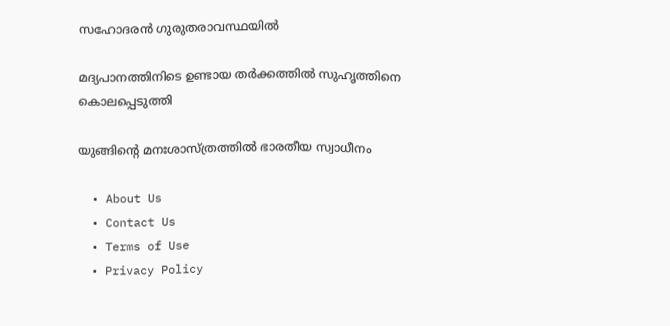സഹോദരൻ ഗുരുതരാവസ്ഥയിൽ

മദ്യപാനത്തിനിടെ ഉണ്ടായ തർക്കത്തിൽ സുഹൃത്തിനെ കൊലപ്പെടുത്തി

യുങ്ങിന്റെ മനഃശാസ്ത്രത്തില്‍ ഭാരതീയ സ്വാധീനം

  • About Us
  • Contact Us
  • Terms of Use
  • Privacy Policy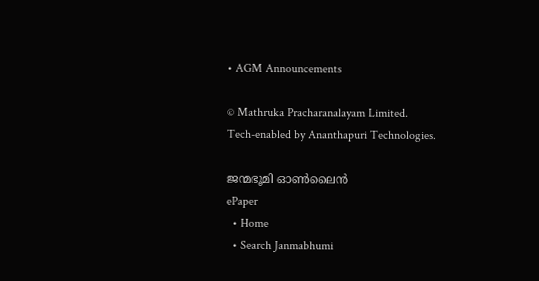• AGM Announcements

© Mathruka Pracharanalayam Limited.
Tech-enabled by Ananthapuri Technologies.

ജന്മഭൂമി ഓണ്‍ലൈന്‍
ePaper
  • Home
  • Search Janmabhumi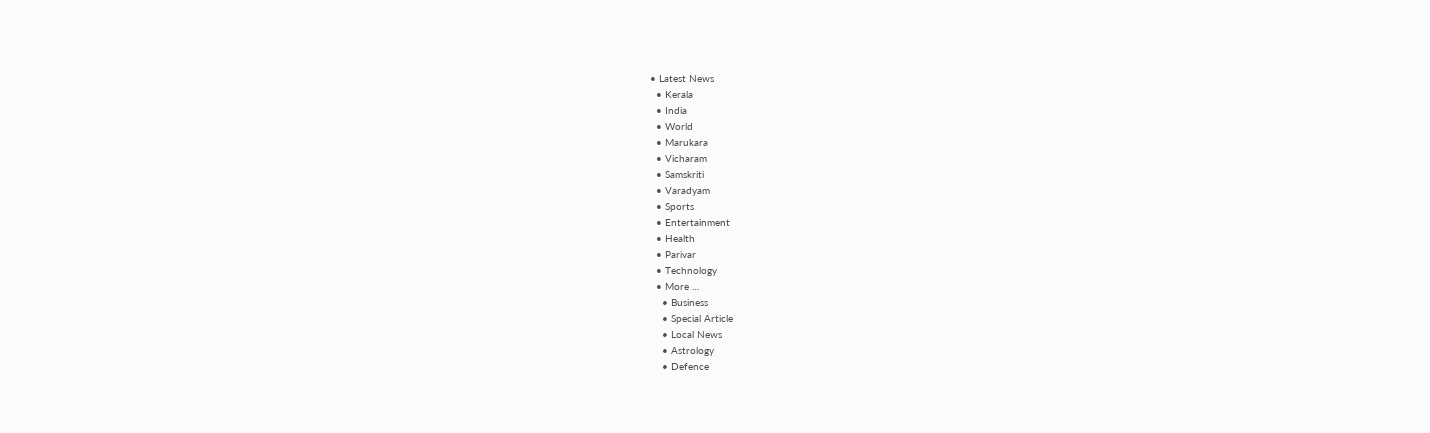• Latest News
  • Kerala
  • India
  • World
  • Marukara
  • Vicharam
  • Samskriti
  • Varadyam
  • Sports
  • Entertainment
  • Health
  • Parivar
  • Technology
  • More …
    • Business
    • Special Article
    • Local News
    • Astrology
    • Defence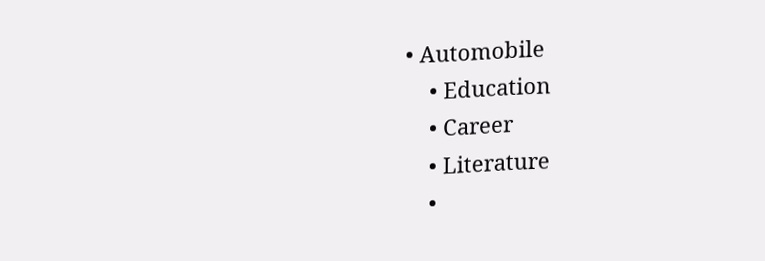• Automobile
    • Education
    • Career
    • Literature
    •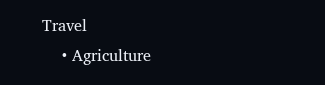Travel
    • Agriculture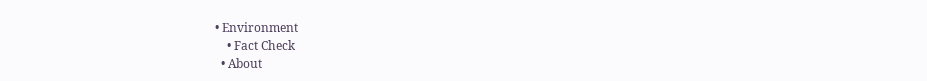• Environment
    • Fact Check
  • About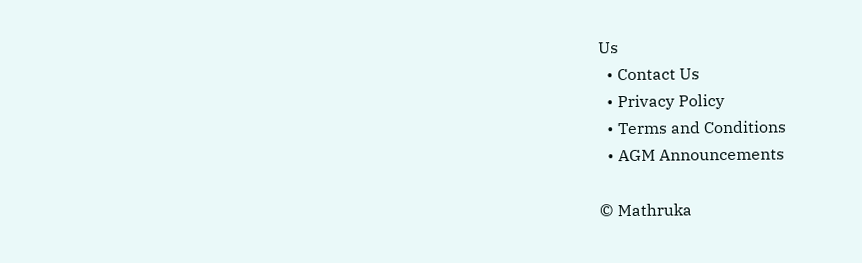Us
  • Contact Us
  • Privacy Policy
  • Terms and Conditions
  • AGM Announcements

© Mathruka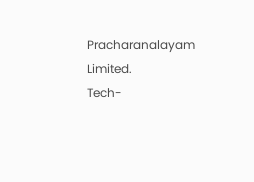Pracharanalayam Limited.
Tech-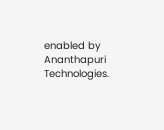enabled by Ananthapuri Technologies.